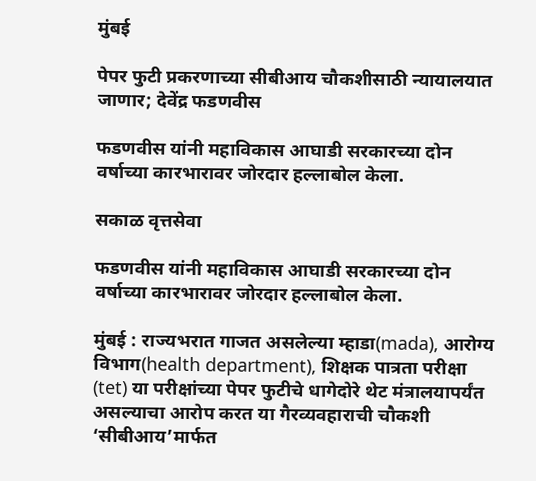मुंबई

पेपर फुटी प्रकरणाच्या सीबीआय चौकशीसाठी न्यायालयात जाणार; देवेंद्र फडणवीस

फडणवीस यांनी महाविकास आघाडी सरकारच्या दोन वर्षाच्या कारभारावर जोरदार हल्लाबोल केला.

सकाळ वृत्तसेवा

फडणवीस यांनी महाविकास आघाडी सरकारच्या दोन वर्षाच्या कारभारावर जोरदार हल्लाबोल केला.

मुंबई : राज्यभरात गाजत असलेल्या म्हाडा(mada), आरोग्य विभाग(health department), शिक्षक पात्रता परीक्षा (tet) या परीक्षांच्या पेपर फुटीचे धागेदोरे थेट मंत्रालयापर्यंत असल्याचा आरोप करत या गैरव्यवहाराची चौकशी ‘सीबीआय’मार्फत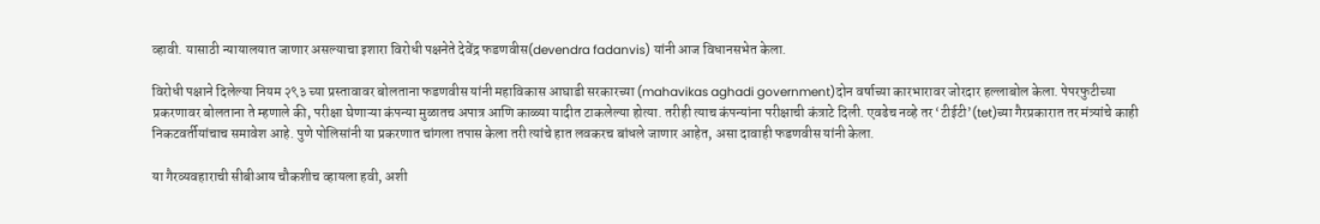व्हावी. यासाठी न्यायालयात जाणार असल्याचा इशारा विरोधी पक्षनेते देवेंद्र फडणवीस(devendra fadanvis) यांनी आज विधानसभेत केला.

विरोधी पक्षाने दिलेल्या नियम २९३ च्या प्रस्तावावर बोलताना फडणवीस यांनी महाविकास आघाडी सरकारच्या (mahavikas aghadi government)दोन वर्षाच्या कारभारावर जोरदार हल्लाबोल केला. पेपरफुटीच्या प्रकरणावर बोलताना ते म्हणाले की, परीक्षा घेणाऱ्या कंपन्या मुळातच अपात्र आणि काळ्या यादीत टाकलेल्या होत्या. तरीही त्याच कंपन्यांना परीक्षाची कंत्राटे दिली. एवढेच नव्हे तर ‘टीईटी’(tet)च्या गैरप्रकारात तर मंत्र्यांचे काही निकटवर्तीयांचाच समावेश आहे. पुणे पोलिसांनी या प्रकरणात चांगला तपास केला तरी त्यांचे हात लवकरच बांधले जाणार आहेत, असा दावाही फडणवीस यांनी केला.

या गैरव्यवहाराची सीबीआय चौकशीच व्हायला हवी, अशी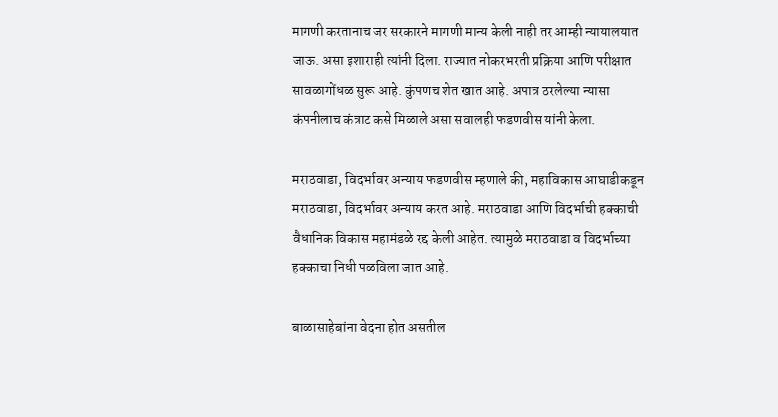मागणी करतानाच जर सरकारने मागणी मान्य केली नाही तर आम्ही न्यायालयात जाऊ. असा इशाराही त्यांनी दिला. राज्यात नोकरभरती प्रक्रिया आणि परीक्षात सावळागोंधळ सुरू आहे. कुंपणच शेत खात आहे. अपात्र ठरलेल्या न्यासा कंपनीलाच कंत्राट कसे मिळाले असा सवालही फडणवीस यांनी केला.

मराठवाडा, विदर्भावर अन्याय फडणवीस म्हणाले की, महाविकास आघाडीकडून मराठवाडा, विदर्भावर अन्याय करत आहे. मराठवाडा आणि विदर्भाची हक्काची वैधानिक विकास महामंडळे रद्द केली आहेत. त्यामुळे मराठवाडा व विदर्भाच्या हक्काचा निधी पळविला जात आहे.

बाळासाहेबांना वेदना होत असतील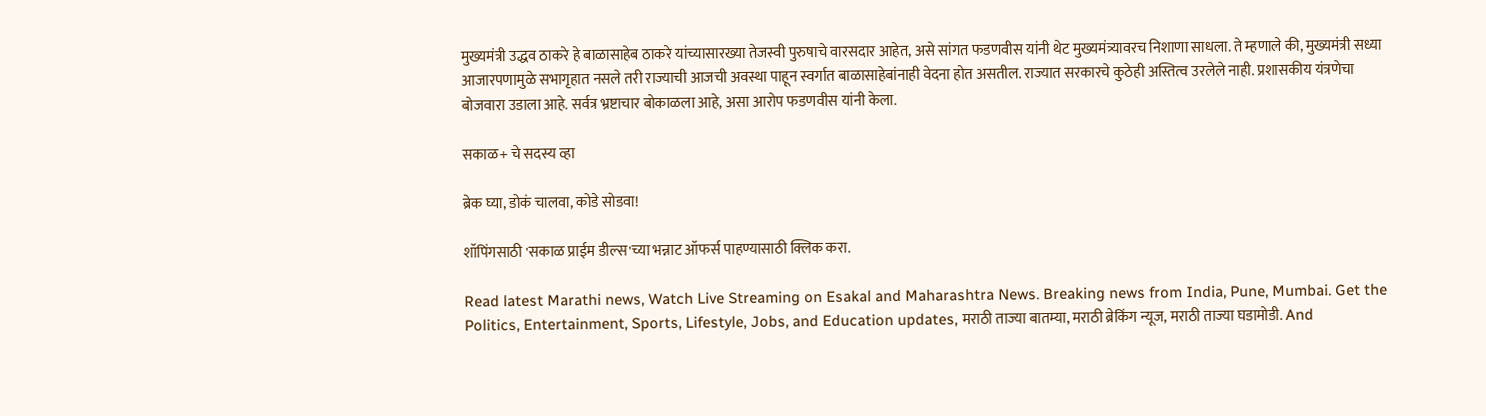मुख्यमंत्री उद्धव ठाकरे हे बाळासाहेब ठाकरे यांच्यासारख्या तेजस्वी पुरुषाचे वारसदार आहेत, असे सांगत फडणवीस यांनी थेट मुख्यमंत्र्यावरच निशाणा साधला. ते म्हणाले की, मुख्यमंत्री सध्या आजारपणामुळे सभागृहात नसले तरी राज्याची आजची अवस्था पाहून स्वर्गात बाळासाहेबांनाही वेदना होत असतील. राज्यात सरकारचे कुठेही अस्तित्व उरलेले नाही. प्रशासकीय यंत्रणेचा बोजवारा उडाला आहे. सर्वत्र भ्रष्टाचार बोकाळला आहे, असा आरोप फडणवीस यांनी केला.

सकाळ+ चे सदस्य व्हा

ब्रेक घ्या, डोकं चालवा, कोडे सोडवा!

शॉपिंगसाठी 'सकाळ प्राईम डील्स'च्या भन्नाट ऑफर्स पाहण्यासाठी क्लिक करा.

Read latest Marathi news, Watch Live Streaming on Esakal and Maharashtra News. Breaking news from India, Pune, Mumbai. Get the Politics, Entertainment, Sports, Lifestyle, Jobs, and Education updates, मराठी ताज्या बातम्या, मराठी ब्रेकिंग न्यूज, मराठी ताज्या घडामोडी. And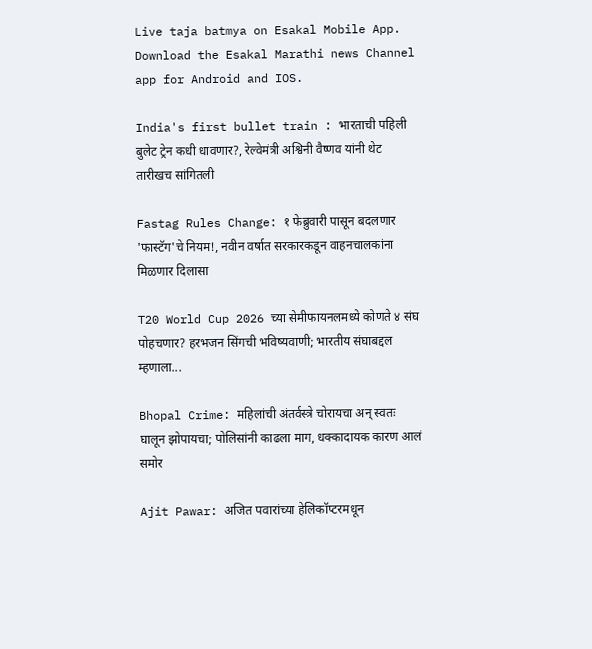Live taja batmya on Esakal Mobile App. Download the Esakal Marathi news Channel app for Android and IOS.

India's first bullet train : भारताची पहिली बुलेट ट्रेन कधी धावणार?, रेल्वेमंत्री अश्विनी वैष्णव यांनी थेट तारीखच सांगितली

Fastag Rules Change: १ फेब्रुवारी पासून बदलणार 'फास्टॅग'चे नियम!, नवीन वर्षात सरकारकडून वाहनचालकांना मिळणार दिलासा

T20 World Cup 2026 च्या सेमीफायनलमध्ये कोणते ४ संघ पोहचणार? हरभजन सिंगची भविष्यवाणी; भारतीय संघाबद्दल म्हणाला...

Bhopal Crime: महिलांची अंतर्वस्त्रे चोरायचा अन् स्वतः घालून झोपायचा; पोलिसांनी काढला माग, धक्कादायक कारण आलं समोर

Ajit Pawar: अजित पवारांच्या हेलिकॉप्टरमधून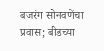बजरंग सोनवणेंचा प्रवास; बीडच्या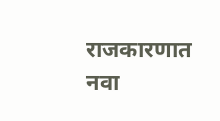राजकारणात नवा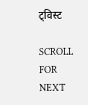ट्विस्ट

SCROLL FOR NEXT